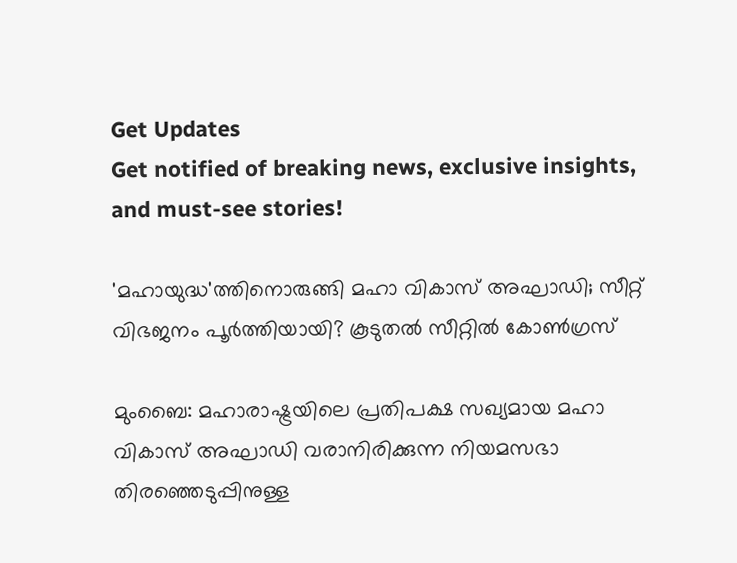Get Updates
Get notified of breaking news, exclusive insights, and must-see stories!

'മഹായുദ്ധ'ത്തിനൊരുങ്ങി മഹാ വികാസ് അഘാഡി; സീറ്റ് വിഭജനം പൂര്‍ത്തിയായി? കൂടുതല്‍ സീറ്റില്‍ കോണ്‍ഗ്രസ്

മുംബൈ: മഹാരാഷ്ട്രയിലെ പ്രതിപക്ഷ സഖ്യമായ മഹാ വികാസ് അഘാഡി വരാനിരിക്കുന്ന നിയമസഭാ തിരഞ്ഞെടുപ്പിനുള്ള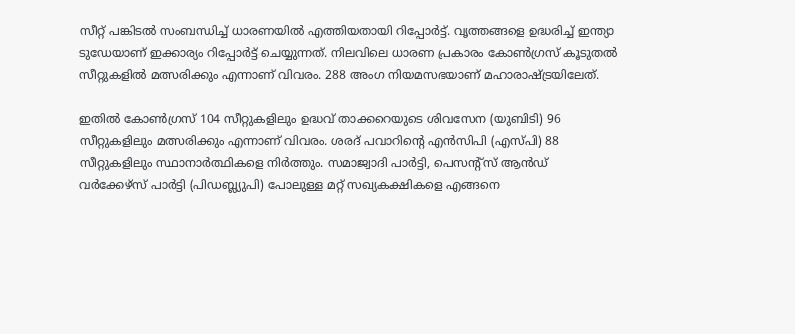സീറ്റ് പങ്കിടല്‍ സംബന്ധിച്ച് ധാരണയില്‍ എത്തിയതായി റിപ്പോര്‍ട്ട്. വൃത്തങ്ങളെ ഉദ്ധരിച്ച് ഇന്ത്യാ ടുഡേയാണ് ഇക്കാര്യം റിപ്പോര്‍ട്ട് ചെയ്യുന്നത്. നിലവിലെ ധാരണ പ്രകാരം കോണ്‍ഗ്രസ് കൂടുതല്‍ സീറ്റുകളില്‍ മത്സരിക്കും എന്നാണ് വിവരം. 288 അംഗ നിയമസഭയാണ് മഹാരാഷ്ട്രയിലേത്.

ഇതില്‍ കോണ്‍ഗ്രസ് 104 സീറ്റുകളിലും ഉദ്ധവ് താക്കറെയുടെ ശിവസേന (യുബിടി) 96 സീറ്റുകളിലും മത്സരിക്കും എന്നാണ് വിവരം. ശരദ് പവാറിന്റെ എന്‍സിപി (എസ്പി) 88 സീറ്റുകളിലും സ്ഥാനാര്‍ത്ഥികളെ നിര്‍ത്തും. സമാജ്വാദി പാര്‍ട്ടി, പെസന്റ്സ് ആന്‍ഡ് വര്‍ക്കേഴ്സ് പാര്‍ട്ടി (പിഡബ്ല്യുപി) പോലുള്ള മറ്റ് സഖ്യകക്ഷികളെ എങ്ങനെ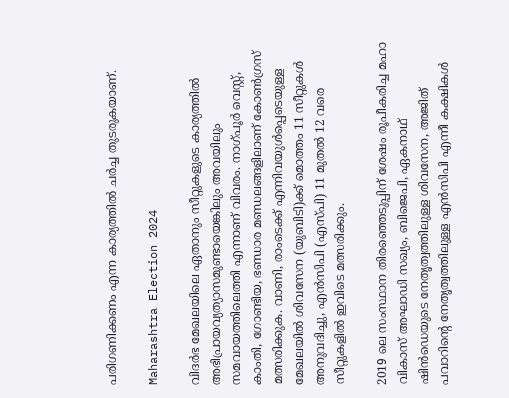പരിഗണിക്കണം എന്ന കാര്യത്തില്‍ ചര്‍ച്ച തുടരുകയാണ്.

Maharashtra Election 2024

വിദര്‍ഭ മേഖലയിലെ ഏതാനും സീറ്റുകളുടെ കാര്യത്തില്‍ അഭിപ്രായവ്യത്യാസമുണ്ടായെങ്കിലും അവയിലും സമവായത്തിലെത്തി എന്നാണ് വിവരം. നാഗ്പൂര്‍ വെസ്റ്റ്, കാംതി, ഗോണ്ടിയ, ഭണ്ഡാര മണ്ഡലങ്ങളിലാണ് കോണ്‍ഗ്രസ് മത്സരിക്കുക. വാണി, രാംടെക്ക് എന്നിവയുള്‍പ്പെടെയുള്ള മേഖലയില്‍ ശിവസേന (യുബിടി)ക്ക് മൊത്തം 11 സീറ്റുകള്‍ അനുവദിച്ചു, എന്‍സിപി (എസ്പി) 11 മുതല്‍ 12 വരെ സീറ്റുകളില്‍ ഇവിടെ മത്സരിക്കും.

2019 ലെ സംസ്ഥാന തിരഞ്ഞെടുപ്പിന് ശേഷം രൂപീകരിച്ച മഹാ വികാസ് അഘാഡി സഖ്യം, ബിജെപി, ഏകനാഥ് ഷിന്‍ഡെയുടെ നേതൃത്വത്തിലുള്ള ശിവസേന, അജിത് പവാറിന്റെ നേതൃത്വത്തിലുള്ള എന്‍സിപി എന്നീ കക്ഷികള്‍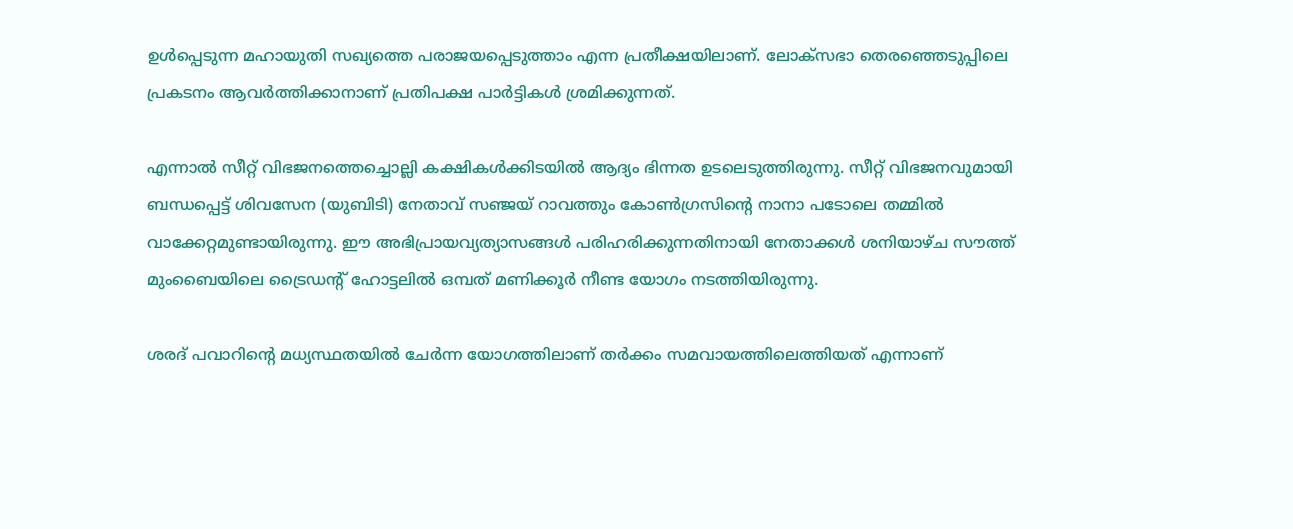ഉള്‍പ്പെടുന്ന മഹായുതി സഖ്യത്തെ പരാജയപ്പെടുത്താം എന്ന പ്രതീക്ഷയിലാണ്. ലോക്സഭാ തെരഞ്ഞെടുപ്പിലെ പ്രകടനം ആവര്‍ത്തിക്കാനാണ് പ്രതിപക്ഷ പാര്‍ട്ടികള്‍ ശ്രമിക്കുന്നത്.

എന്നാല്‍ സീറ്റ് വിഭജനത്തെച്ചൊല്ലി കക്ഷികള്‍ക്കിടയില്‍ ആദ്യം ഭിന്നത ഉടലെടുത്തിരുന്നു. സീറ്റ് വിഭജനവുമായി ബന്ധപ്പെട്ട് ശിവസേന (യുബിടി) നേതാവ് സഞ്ജയ് റാവത്തും കോണ്‍ഗ്രസിന്റെ നാനാ പടോലെ തമ്മില്‍ വാക്കേറ്റമുണ്ടായിരുന്നു. ഈ അഭിപ്രായവ്യത്യാസങ്ങള്‍ പരിഹരിക്കുന്നതിനായി നേതാക്കള്‍ ശനിയാഴ്ച സൗത്ത് മുംബൈയിലെ ട്രൈഡന്റ് ഹോട്ടലില്‍ ഒമ്പത് മണിക്കൂര്‍ നീണ്ട യോഗം നടത്തിയിരുന്നു.

ശരദ് പവാറിന്റെ മധ്യസ്ഥതയില്‍ ചേര്‍ന്ന യോഗത്തിലാണ് തര്‍ക്കം സമവായത്തിലെത്തിയത് എന്നാണ്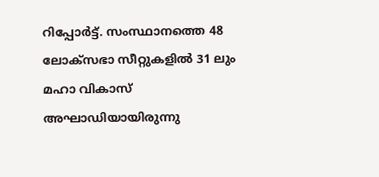റിപ്പോര്‍ട്ട്. സംസ്ഥാനത്തെ 48 ലോക്‌സഭാ സീറ്റുകളില്‍ 31 ലും മഹാ വികാസ് അഘാഡിയായിരുന്നു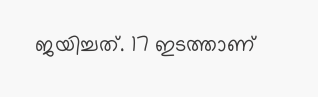ജയിച്ചത്. 17 ഇടത്താണ്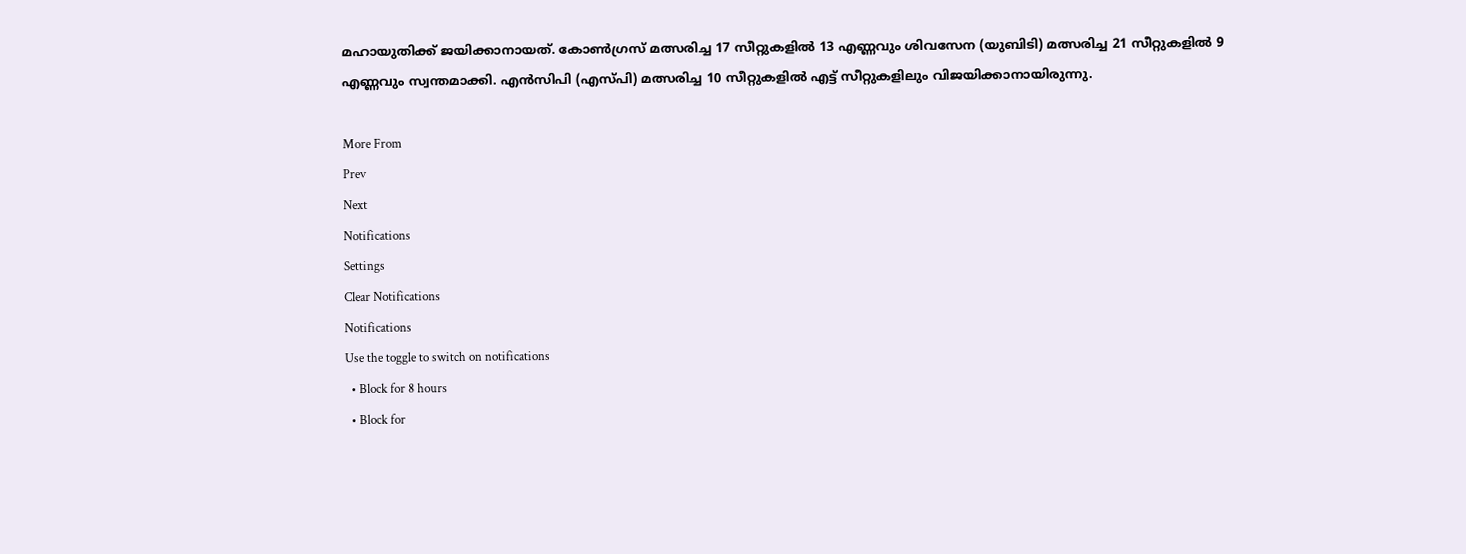മഹായുതിക്ക് ജയിക്കാനായത്. കോണ്‍ഗ്രസ് മത്സരിച്ച 17 സീറ്റുകളില്‍ 13 എണ്ണവും ശിവസേന (യുബിടി) മത്സരിച്ച 21 സീറ്റുകളില്‍ 9 എണ്ണവും സ്വന്തമാക്കി. എന്‍സിപി (എസ്പി) മത്സരിച്ച 10 സീറ്റുകളില്‍ എട്ട് സീറ്റുകളിലും വിജയിക്കാനായിരുന്നു.

More From
Prev
Next
Notifications
Settings
Clear Notifications
Notifications
Use the toggle to switch on notifications
  • Block for 8 hours
  • Block for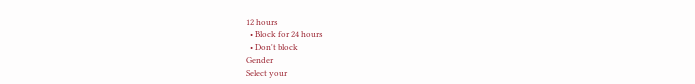12 hours
  • Block for 24 hours
  • Don't block
Gender
Select your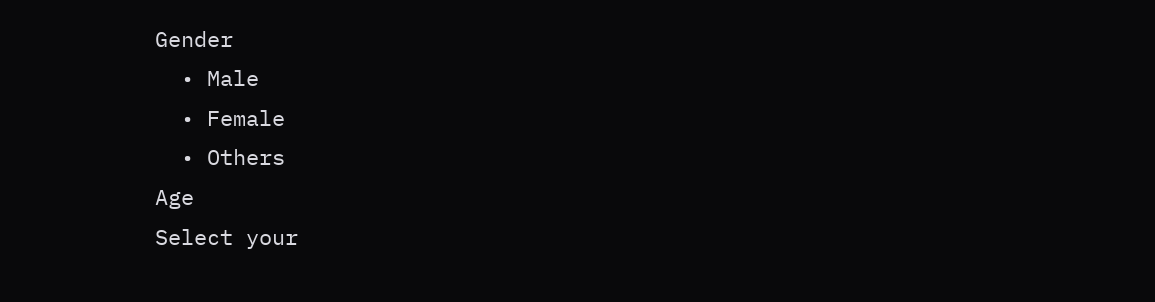Gender
  • Male
  • Female
  • Others
Age
Select your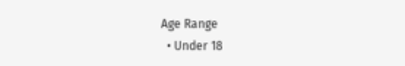Age Range
  • Under 18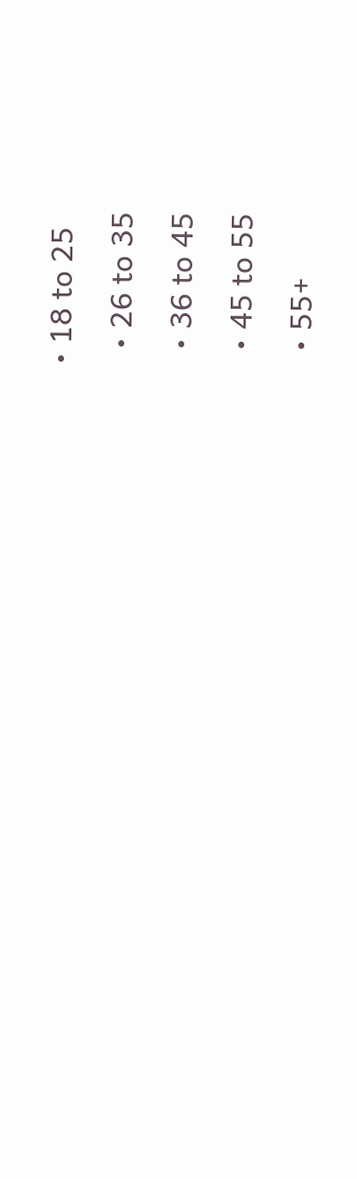• 18 to 25
  • 26 to 35
  • 36 to 45
  • 45 to 55
  • 55+